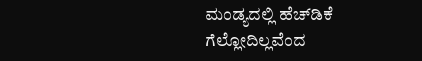ಮಂಡ್ಯದಲ್ಲಿ ಹೆಚ್‌ಡಿಕೆ ಗೆಲ್ಲೋದಿಲ್ಲವೆಂದ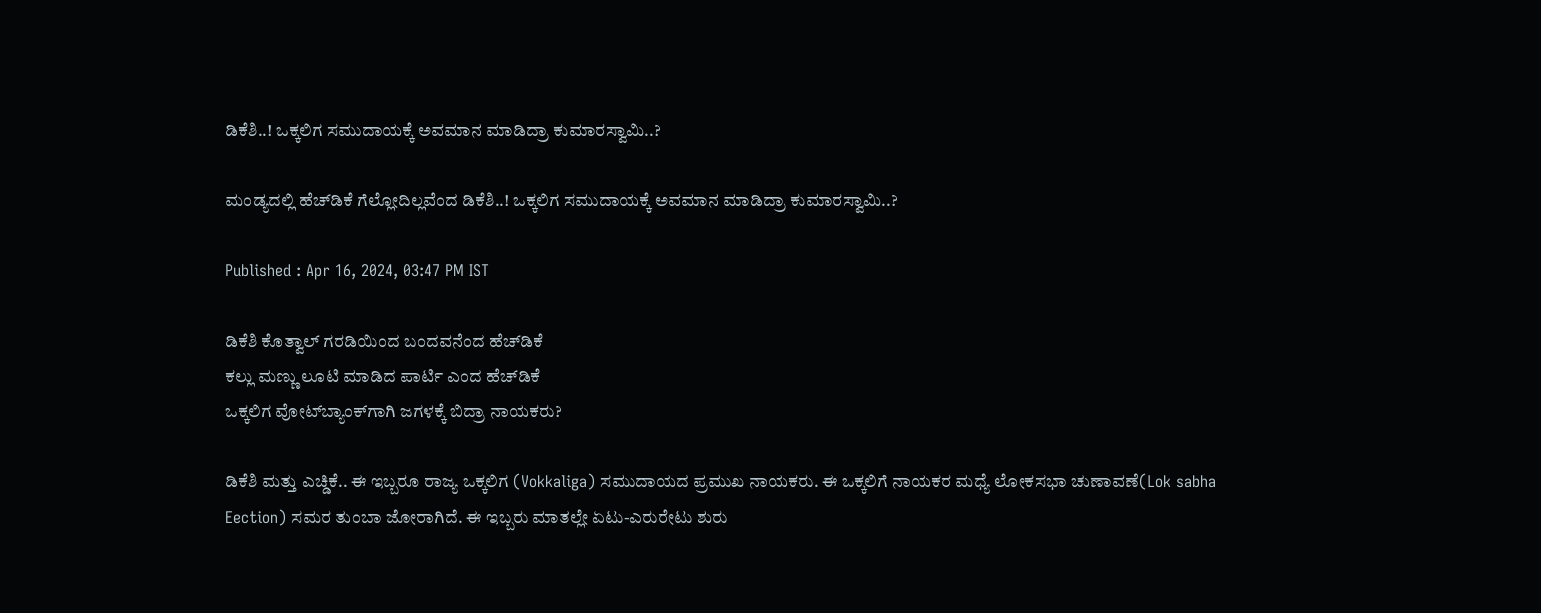ಡಿಕೆಶಿ..! ಒಕ್ಕಲಿಗ ಸಮುದಾಯಕ್ಕೆ ಅವಮಾನ ಮಾಡಿದ್ರಾ ಕುಮಾರಸ್ವಾಮಿ..?

ಮಂಡ್ಯದಲ್ಲಿ ಹೆಚ್‌ಡಿಕೆ ಗೆಲ್ಲೋದಿಲ್ಲವೆಂದ ಡಿಕೆಶಿ..! ಒಕ್ಕಲಿಗ ಸಮುದಾಯಕ್ಕೆ ಅವಮಾನ ಮಾಡಿದ್ರಾ ಕುಮಾರಸ್ವಾಮಿ..?

Published : Apr 16, 2024, 03:47 PM IST

ಡಿಕೆಶಿ ಕೊತ್ವಾಲ್ ಗರಡಿಯಿಂದ ಬಂದವನೆಂದ ಹೆಚ್‌ಡಿಕೆ
ಕಲ್ಲು ಮಣ್ಣು ಲೂಟಿ ಮಾಡಿದ ಪಾರ್ಟಿ ಎಂದ ಹೆಚ್‌ಡಿಕೆ
ಒಕ್ಕಲಿಗ ವೋಟ್‌ಬ್ಯಾಂಕ್‌ಗಾಗಿ ಜಗಳಕ್ಕೆ ಬಿದ್ರಾ ನಾಯಕರು?

ಡಿಕೆಶಿ ಮತ್ತು ಎಚ್ಡಿಕೆ.. ಈ ಇಬ್ಬರೂ ರಾಜ್ಯ ಒಕ್ಕಲಿಗ (Vokkaliga) ಸಮುದಾಯದ ಪ್ರಮುಖ ನಾಯಕರು. ಈ ಒಕ್ಕಲಿಗೆ ನಾಯಕರ ಮಧ್ಯೆ ಲೋಕಸಭಾ ಚುಣಾವಣೆ(Lok sabha Eection) ಸಮರ ತುಂಬಾ ಜೋರಾಗಿದೆ. ಈ ಇಬ್ಬರು ಮಾತಲ್ಲೇ ಏಟು-ಎರುರೇಟು ಶುರು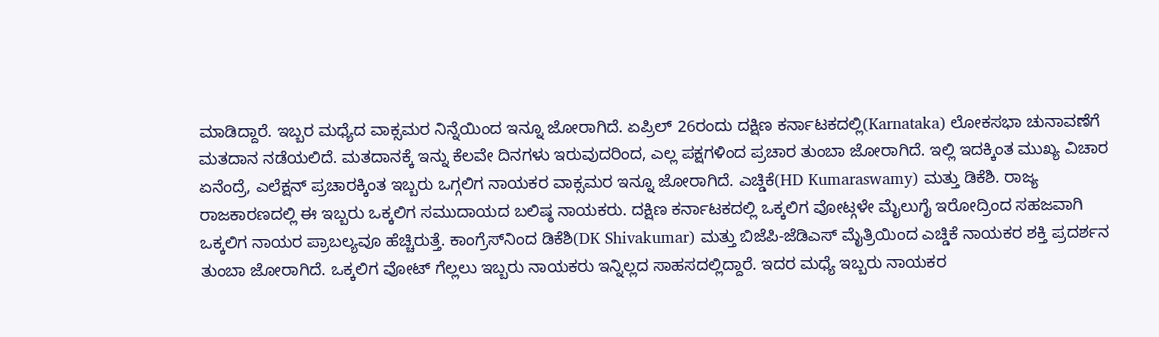ಮಾಡಿದ್ದಾರೆ. ಇಬ್ಬರ ಮಧ್ಯೆದ ವಾಕ್ಸಮರ ನಿನ್ನೆಯಿಂದ ಇನ್ನೂ ಜೋರಾಗಿದೆ. ಏಪ್ರಿಲ್ 26ರಂದು ದಕ್ಷಿಣ ಕರ್ನಾಟಕದಲ್ಲಿ(Karnataka) ಲೋಕಸಭಾ ಚುನಾವಣೆಗೆ ಮತದಾನ ನಡೆಯಲಿದೆ. ಮತದಾನಕ್ಕೆ ಇನ್ನು ಕೆಲವೇ ದಿನಗಳು ಇರುವುದರಿಂದ, ಎಲ್ಲ ಪಕ್ಷಗಳಿಂದ ಪ್ರಚಾರ ತುಂಬಾ ಜೋರಾಗಿದೆ. ಇಲ್ಲಿ ಇದಕ್ಕಿಂತ ಮುಖ್ಯ ವಿಚಾರ ಏನೆಂದ್ರೆ, ಎಲೆಕ್ಷನ್ ಪ್ರಚಾರಕ್ಕಿಂತ ಇಬ್ಬರು ಒಗ್ಗಲಿಗ ನಾಯಕರ ವಾಕ್ಸಮರ ಇನ್ನೂ ಜೋರಾಗಿದೆ. ಎಚ್ಡಿಕೆ(HD Kumaraswamy) ಮತ್ತು ಡಿಕೆಶಿ. ರಾಜ್ಯ ರಾಜಕಾರಣದಲ್ಲಿ ಈ ಇಬ್ಬರು ಒಕ್ಕಲಿಗ ಸಮುದಾಯದ ಬಲಿಷ್ಠ ನಾಯಕರು. ದಕ್ಷಿಣ ಕರ್ನಾಟಕದಲ್ಲಿ ಒಕ್ಕಲಿಗ ವೋಟ್ಗಳೇ ಮೈಲುಗೈ ಇರೋದ್ರಿಂದ ಸಹಜವಾಗಿ ಒಕ್ಕಲಿಗ ನಾಯರ ಪ್ರಾಬಲ್ಯವೂ ಹೆಚ್ಚಿರುತ್ತೆ. ಕಾಂಗ್ರೆಸ್‌ನಿಂದ ಡಿಕೆಶಿ(DK Shivakumar) ಮತ್ತು ಬಿಜೆಪಿ-ಜೆಡಿಎಸ್ ಮೈತ್ರಿಯಿಂದ ಎಚ್ಡಿಕೆ ನಾಯಕರ ಶಕ್ತಿ ಪ್ರದರ್ಶನ ತುಂಬಾ ಜೋರಾಗಿದೆ. ಒಕ್ಕಲಿಗ ವೋಟ್ ಗೆಲ್ಲಲು ಇಬ್ಬರು ನಾಯಕರು ಇನ್ನಿಲ್ಲದ ಸಾಹಸದಲ್ಲಿದ್ದಾರೆ. ಇದರ ಮಧ್ಯೆ ಇಬ್ಬರು ನಾಯಕರ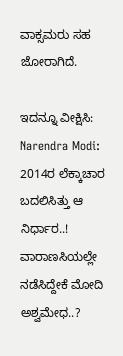ವಾಕ್ಸಮರು ಸಹ ಜೋರಾಗಿದೆ.

ಇದನ್ನೂ ವೀಕ್ಷಿಸಿ:  Narendra Modi: 2014ರ ಲೆಕ್ಕಾಚಾರ ಬದಲಿಸಿತ್ತು ಆ ನಿರ್ಧಾರ..! ವಾರಾಣಸಿಯಲ್ಲೇ ನಡೆಸಿದ್ದೇಕೆ ಮೋದಿ ಅಶ್ವಮೇಧ..?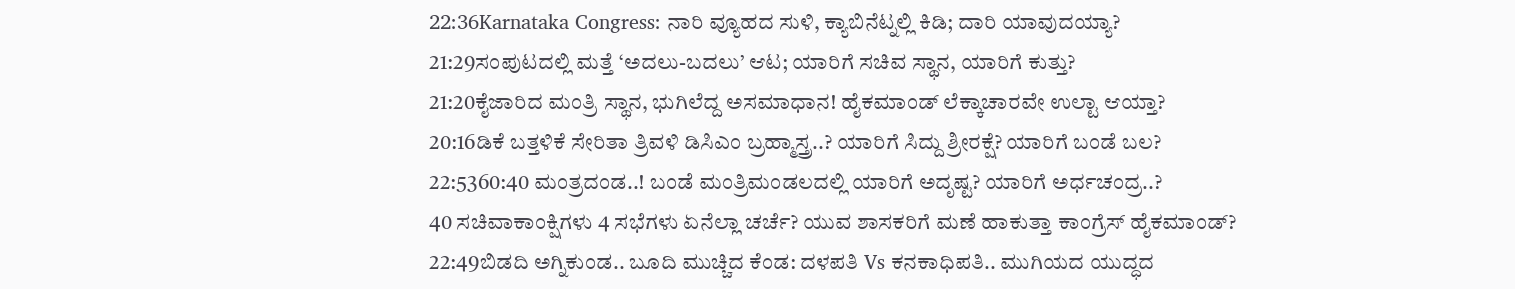22:36Karnataka Congress: ನಾರಿ ವ್ಯೂಹದ ಸುಳಿ, ಕ್ಯಾಬಿನೆಟ್ನಲ್ಲಿ ಕಿಡಿ; ದಾರಿ ಯಾವುದಯ್ಯಾ?
21:29ಸಂಪುಟದಲ್ಲಿ ಮತ್ತೆ ‘ಅದಲು-ಬದಲು’ ಆಟ; ಯಾರಿಗೆ ಸಚಿವ ಸ್ಥಾನ, ಯಾರಿಗೆ ಕುತ್ತು?
21:20ಕೈಜಾರಿದ ಮಂತ್ರಿ ಸ್ಥಾನ, ಭುಗಿಲೆದ್ದ ಅಸಮಾಧಾನ! ಹೈಕಮಾಂಡ್ ಲೆಕ್ಕಾಚಾರವೇ ಉಲ್ಟಾ ಆಯ್ತಾ?
20:16ಡಿಕೆ ಬತ್ತಳಿಕೆ ಸೇರಿತಾ ತ್ರಿವಳಿ ಡಿಸಿಎಂ ಬ್ರಹ್ಮಾಸ್ತ್ರ..? ಯಾರಿಗೆ ಸಿದ್ದು ಶ್ರೀರಕ್ಷೆ? ಯಾರಿಗೆ ಬಂಡೆ ಬಲ?
22:5360:40 ಮಂತ್ರದಂಡ..! ಬಂಡೆ ಮಂತ್ರಿಮಂಡಲದಲ್ಲಿ ಯಾರಿಗೆ ಅದೃಷ್ಟ? ಯಾರಿಗೆ ಅರ್ಧಚಂದ್ರ..?
40 ಸಚಿವಾಕಾಂಕ್ಷಿಗಳು 4 ಸಭೆಗಳು ಏನೆಲ್ಲಾ ಚರ್ಚೆ? ಯುವ ಶಾಸಕರಿಗೆ ಮಣೆ ಹಾಕುತ್ತಾ ಕಾಂಗ್ರೆಸ್ ಹೈಕಮಾಂಡ್?
22:49ಬಿಡದಿ ಅಗ್ನಿಕುಂಡ.. ಬೂದಿ ಮುಚ್ಚಿದ ಕೆಂಡ: ದಳಪತಿ Vs ಕನಕಾಧಿಪತಿ.. ಮುಗಿಯದ ಯುದ್ಧದ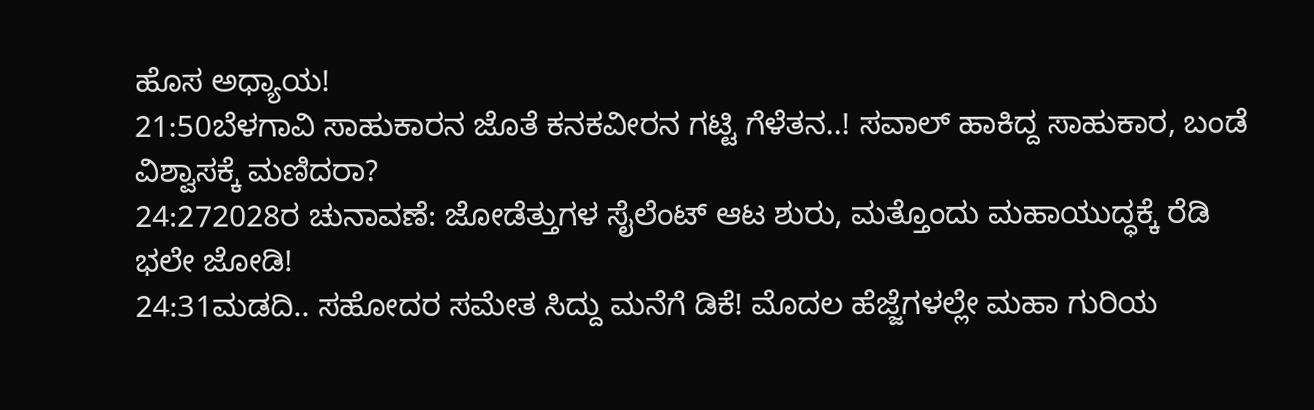ಹೊಸ ಅಧ್ಯಾಯ!
21:50ಬೆಳಗಾವಿ ಸಾಹುಕಾರನ ಜೊತೆ ಕನಕವೀರನ ಗಟ್ಟಿ ಗೆಳೆತನ..! ಸವಾಲ್ ಹಾಕಿದ್ದ ಸಾಹುಕಾರ, ಬಂಡೆ ವಿಶ್ವಾಸಕ್ಕೆ ಮಣಿದರಾ?
24:272028ರ ಚುನಾವಣೆ: ಜೋಡೆತ್ತುಗಳ ಸೈಲೆಂಟ್ ಆಟ ಶುರು, ಮತ್ತೊಂದು ಮಹಾಯುದ್ಧಕ್ಕೆ ರೆಡಿ ಭಲೇ ಜೋಡಿ!
24:31ಮಡದಿ.. ಸಹೋದರ ಸಮೇತ ಸಿದ್ದು ಮನೆಗೆ ಡಿಕೆ! ಮೊದಲ ಹೆಜ್ಜೆಗಳಲ್ಲೇ ಮಹಾ ಗುರಿಯ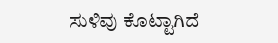ಸುಳಿವು ಕೊಟ್ಟಾಗಿದೆ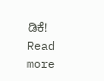ಡಿಕೆ!
Read more